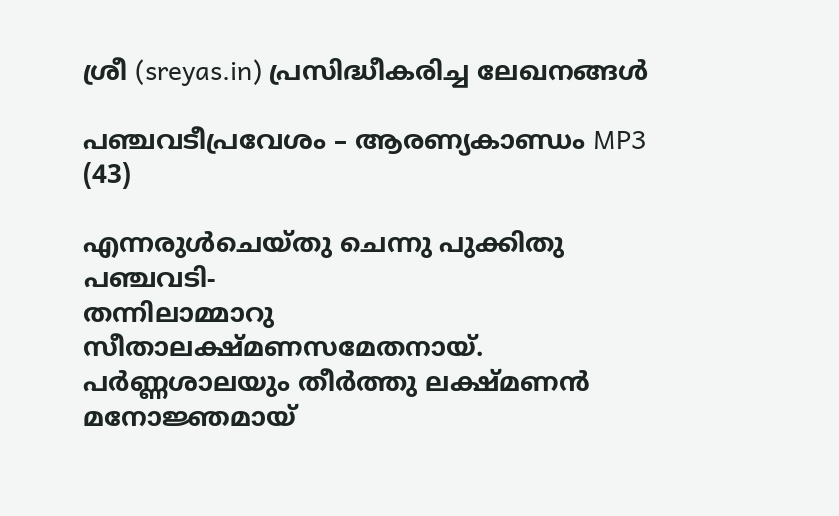ശ്രീ (sreyas.in) പ്രസിദ്ധീകരിച്ച ലേഖനങ്ങള്‍

പഞ്ചവടീപ്രവേശം – ആരണ്യകാണ്ഡം MP3 (43)

എന്നരുള്‍ചെയ്‌തു ചെന്നു പുക്കിതു പഞ്ചവടി-
തന്നിലാമ്മാറു സീതാലക്ഷ്‌മണസമേതനായ്‌.
പര്‍ണ്ണശാലയും തീര്‍ത്തു ലക്ഷ്‌മണന്‍ മനോജ്ഞമായ്‌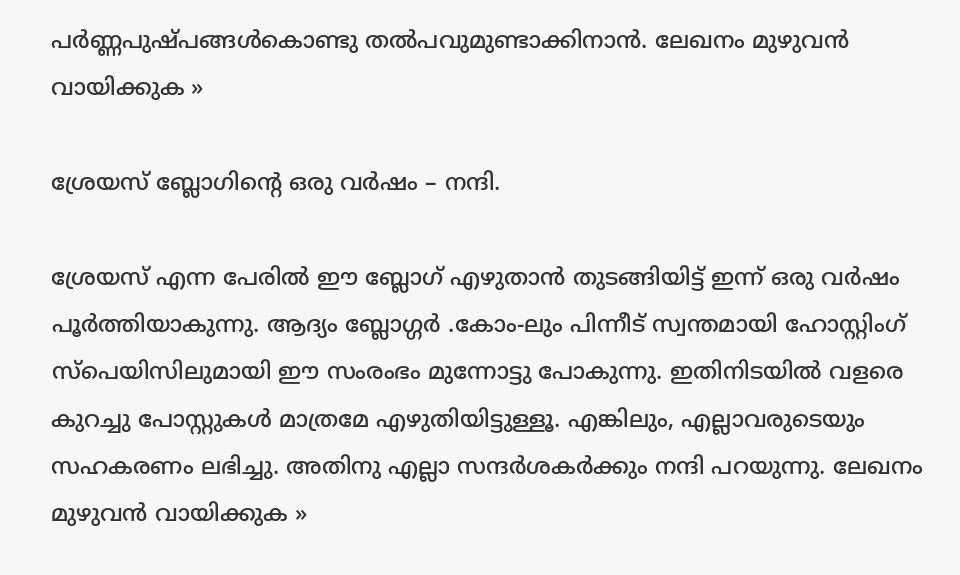പര്‍ണ്ണപുഷ്പങ്ങള്‍കൊണ്ടു തല്‍പവുമുണ്ടാക്കിനാന്‍. ലേഖനം മുഴുവന്‍ വായിക്കുക »

ശ്രേയസ് ബ്ലോഗിന്റെ ഒരു വര്‍ഷം – നന്ദി.

ശ്രേയസ് എന്ന പേരില്‍ ഈ ബ്ലോഗ്‌ എഴുതാന്‍ തുടങ്ങിയിട്ട് ഇന്ന് ഒരു വര്‍ഷം പൂര്‍ത്തിയാകുന്നു. ആദ്യം ബ്ലോഗ്ഗര്‍ .കോം-ലും പിന്നീട് സ്വന്തമായി ഹോസ്റ്റിംഗ് സ്പെയിസിലുമായി ഈ സംരംഭം മുന്നോട്ടു പോകുന്നു. ഇതിനിടയില്‍ വളരെ കുറച്ചു പോസ്റ്റുകള്‍ മാത്രമേ എഴുതിയിട്ടുള്ളൂ. എങ്കിലും, എല്ലാവരുടെയും സഹകരണം ലഭിച്ചു. അതിനു എല്ലാ സന്ദര്‍ശകര്‍ക്കും നന്ദി പറയുന്നു. ലേഖനം മുഴുവന്‍ വായിക്കുക »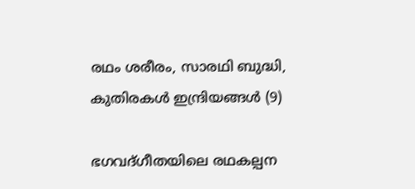രഥം ശരീരം, സാരഥി ബുദ്ധി, കുതിരകള്‍ ഇന്ദ്രിയങ്ങള്‍ (9)

ഭഗവദ്ഗീതയിലെ രഥകല്പന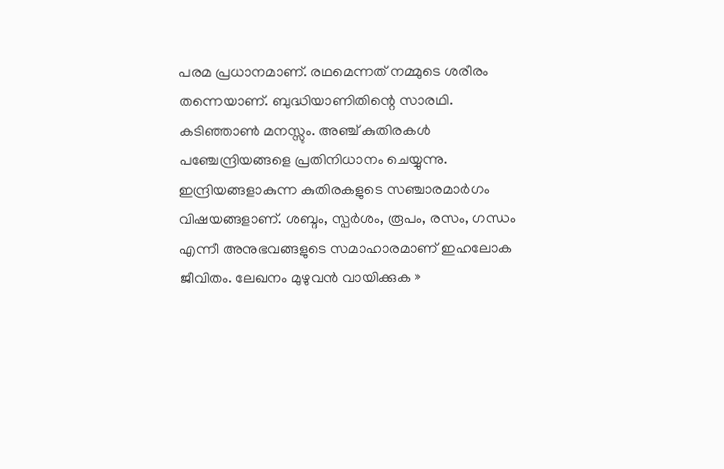പരമ പ്രധാനമാണ്. രഥമെന്നത് നമ്മുടെ ശരീരം തന്നെയാണ്. ബുദ്ധിയാണിതിന്റെ സാരഥി. കടിഞ്ഞാണ്‍ മനസ്സും. അഞ്ച് കുതിരകള്‍ പഞ്ചേന്ദ്രിയങ്ങളെ പ്രതിനിധാനം ചെയ്യുന്നു. ഇന്ദ്രിയങ്ങളാകുന്ന കുതിരകളുടെ സഞ്ചാരമാര്‍ഗം വിഷയങ്ങളാണ്. ശബ്ദം, സ്പര്‍ശം, രൂപം, രസം, ഗന്ധം എന്നീ അനുഭവങ്ങളുടെ സമാഹാരമാണ് ഇഹലോക ജീവിതം. ലേഖനം മുഴുവന്‍ വായിക്കുക »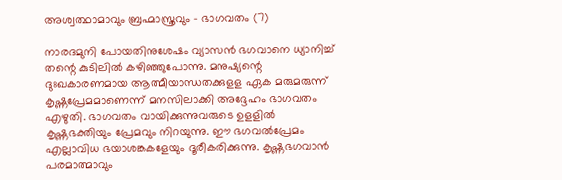അശ്വത്ഥാമാവും ബ്രഹ്മാസ്ത്രവും – ഭാഗവതം (7)

നാരദമുനി പോയതിനുശേഷം വ്യാസന്‍ ഭഗവാനെ ധ്യാനിച്ച്‌ തന്റെ കുടിലില്‍ കഴിഞ്ഞുപോന്നു. മനുഷ്യന്റെ ദുഃഖകാരണമായ ആത്മീയാന്ധതക്കുളള ഏക മരുമരുന്ന് കൃഷ്ണപ്രേമമാണെന്ന് മനസിലാക്കി അദ്ദേഹം ഭാഗവതം എഴുതി. ഭാഗവതം വായിക്കുന്നുവരുടെ ഉളളില്‍ കൃഷ്ണഭക്തിയും പ്രേമവും നിറയുന്നു. ഈ ഭഗവല്‍പ്രേമം എല്ലാവിധ ഭയാശങ്കകളേയും ദൂരീകരിക്കുന്നു. കൃഷ്ണഭഗവാന്‍ പരമാത്മാവും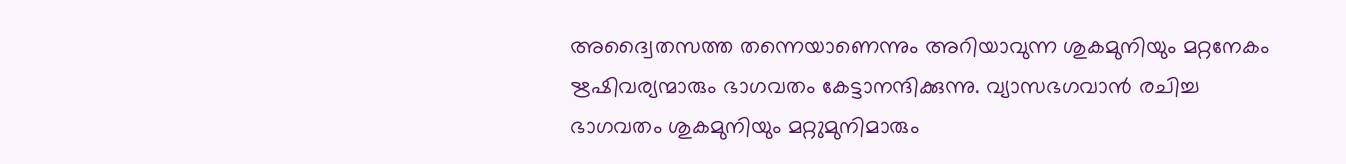അദ്വൈതസത്ത തന്നെയാണെന്നും അറിയാവുന്ന ശുകമുനിയും മറ്റനേകം ഋഷിവര്യന്മ‍ാരും ഭാഗവതം കേട്ടാനന്ദിക്കുന്നു. വ്യാസഭഗവാന്‍ രചിച്ച ഭാഗവതം ശുകമുനിയും മറ്റ‍ുമുനിമാരും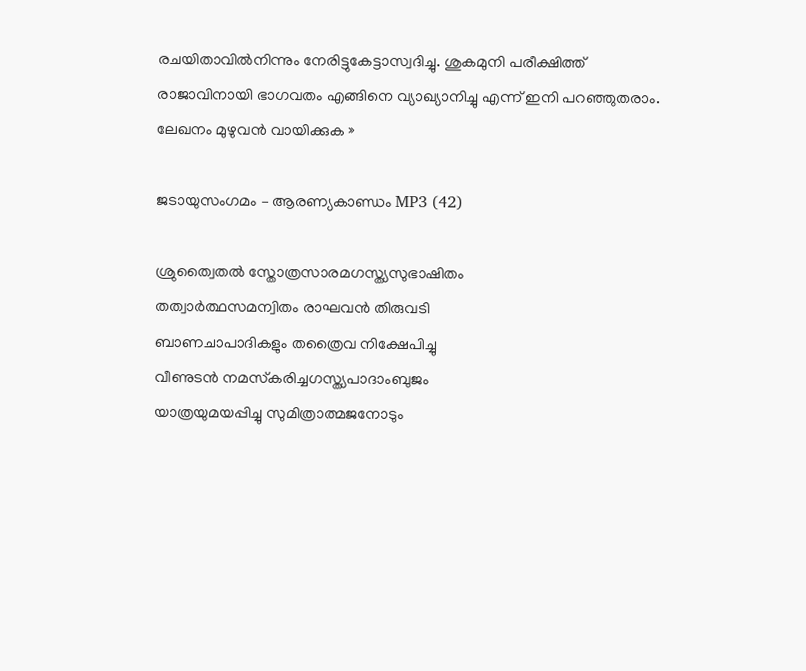രചയിതാവില്‍നിന്നും നേരിട്ടുകേട്ടാസ്വദിച്ചു. ശുകമുനി പരീക്ഷിത്ത്‌ രാജാവിനായി ഭാഗവതം എങ്ങിനെ വ്യാഖ്യാനിച്ചു എന്ന്‌ ഇനി പറഞ്ഞുതരാം. ലേഖനം മുഴുവന്‍ വായിക്കുക »

ജടായുസംഗമം – ആരണ്യകാണ്ഡം MP3 (42)

ശ്രുത്വൈതല്‍ സ്തോത്രസാരമഗസ്ത്യ‍സുഭാഷിതം
തത്വാര്‍ത്ഥസമന്വിതം രാഘവന്‍ തിരുവടി
ബാണചാപാദികളും തത്രൈവ നിക്ഷേപിച്ചു
വീണുടന്‍ നമസ്‌കരിച്ചഗസ്ത്യ‍പാദാംബുജം
യാത്രയുമയപ്പിച്ചു സുമിത്രാത്മജനോടും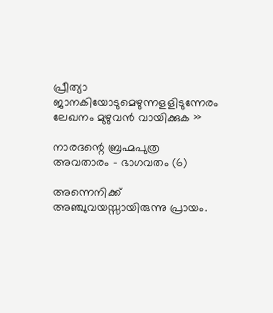പ്രീത്യാ ജാനകിയോടുമെഴുന്നളളിടുന്നേരം ലേഖനം മുഴുവന്‍ വായിക്കുക »

നാരദന്റെ ബ്രഹ്മപുത്ര അവതാരം – ഭാഗവതം (6)

അന്നെനിക്ക്‌ അഞ്ചുവയസ്സായിരുന്നു പ്രായം.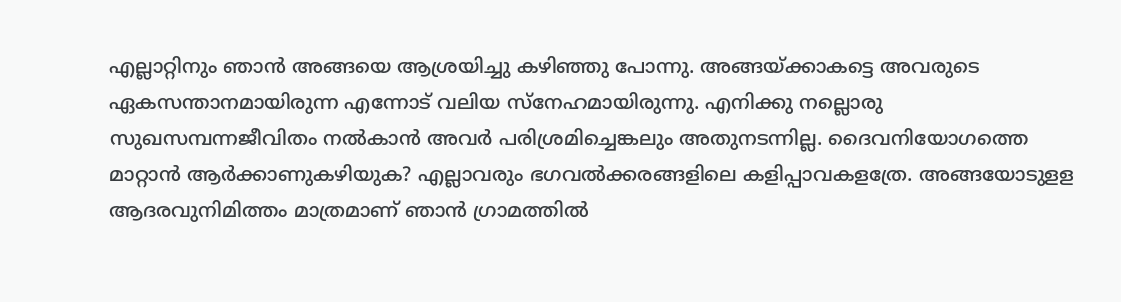എല്ലാറ്റ‍ിനും ഞാന്‍ അങ്ങയെ ആശ്രയിച്ചു കഴിഞ്ഞു പോന്നു. അങ്ങയ്ക്കാകട്ടെ അവരുടെ ഏകസന്താനമായിരുന്ന എന്നോട്‌ വലിയ സ്നേഹമായിരുന്നു. എനിക്കു നല്ലൊരു സുഖസമ്പന്നജീവിതം നല്‍കാന്‍ അവര്‍ പരിശ്രമിച്ചെങ്കലും അതുനടന്നില്ല. ദൈവനിയോഗത്തെ മാറ്റാന്‍ ആര്‍ക്കാണുകഴിയുക? എല്ലാവരും ഭഗവല്‍ക്കരങ്ങളിലെ കളിപ്പാവകളത്രേ. അങ്ങയോടുളള ആദരവുനിമിത്തം മാത്രമാണ്‌ ഞാന്‍ ഗ്രാമത്തില്‍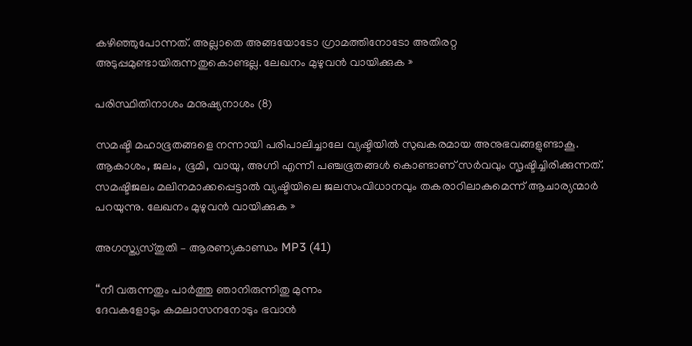കഴിഞ്ഞുപോന്നത്‌. അല്ലാതെ അങ്ങയോടോ ഗ്രാമത്തിനോടോ അതിരറ്റ അടുപ്പമുണ്ടായിരുന്നതുകൊണ്ടല്ല. ലേഖനം മുഴുവന്‍ വായിക്കുക »

പരിസ്ഥിതിനാശം മനുഷ്യനാശം (8)

സമഷ്ടി മഹാഭൂതങ്ങളെ നന്നായി പരിപാലിച്ചാലേ വ്യഷ്ടിയില്‍ സുഖകരമായ അനുഭവങ്ങളുണ്ടാകൂ. ആകാശം, ജലം, ഭൂമി, വായു, അഗ്നി എന്നീ പഞ്ചഭൂതങ്ങള്‍ കൊണ്ടാണ് സര്‍വവും സൃഷ്ടിച്ചിരിക്കുന്നത്. സമഷ്ടിജലം മലിനമാക്കപ്പെട്ടാല്‍ വ്യഷ്ടിയിലെ ജലസംവിധാനവും തകരാറിലാകുമെന്ന് ആചാര്യന്മാര്‍ പറയുന്നു. ലേഖനം മുഴുവന്‍ വായിക്കുക »

അഗസ്ത്യസ്തുതി – ആരണ്യകാണ്ഡം MP3 (41)

“നീ വരുന്നതും പാര്‍ത്തു ഞാനിരുന്നിതു മുന്നം
ദേവകളോടും കമലാസനനോടും ഭവാന്‍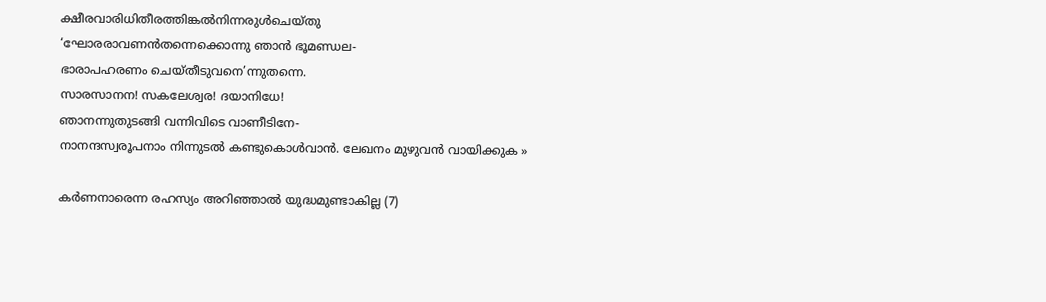ക്ഷീരവാരിധിതീരത്തിങ്കല്‍നിന്നരുള്‍ചെയ്‌തു
‘ഘോരരാവണന്‍തന്നെക്കൊന്നു ഞാന്‍ ഭൂമണ്ഡല-
ഭാരാപഹരണം ചെയ്‌തീടുവനെ’ന്നുതന്നെ.
സാരസാനന! സകലേശ്വര! ദയാനിധേ!
ഞാനന്നുതുടങ്ങി വന്നിവിടെ വാണീടിനേ-
നാനന്ദസ്വരൂപനാം നിന്നുടല്‍ കണ്ടുകൊള്‍വാന്‍. ലേഖനം മുഴുവന്‍ വായിക്കുക »

കര്‍ണനാരെന്ന രഹസ്യം അറിഞ്ഞാല്‍ യുദ്ധമുണ്ടാകില്ല (7)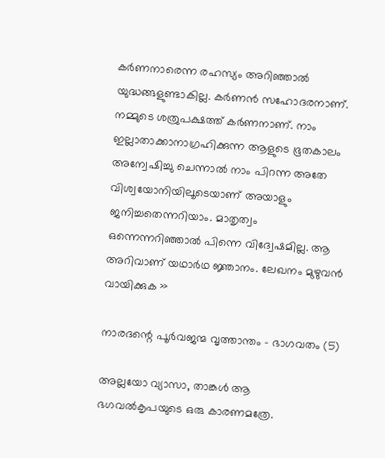കര്‍ണനാരെന്ന രഹസ്യം അറിഞ്ഞാല്‍ യുദ്ധങ്ങളുണ്ടാകില്ല. കര്‍ണന്‍ സഹോദരനാണ്. നമ്മുടെ ശത്രുപക്ഷത്ത് കര്‍ണനാണ്. നാം ഇല്ലാതാക്കാനാഗ്രഹിക്കുന്ന ആളുടെ ഭൂതകാലം അന്വേഷിച്ചു ചെന്നാല്‍ നാം പിറന്ന അതേ വിശ്വയോനിയിലൂടെയാണ് അയാളും ജനിച്ചതെന്നറിയാം. മാതൃത്വം ഒന്നെന്നറിഞ്ഞാല്‍ പിന്നെ വിദ്വേഷമില്ല. ആ അറിവാണ് യഥാര്‍ഥ ജ്ഞാനം. ലേഖനം മുഴുവന്‍ വായിക്കുക »

നാരദന്റെ പൂര്‍വജന്മ വൃത്താന്തം – ഭാഗവതം (5)

അല്ലയോ വ്യാസാ, താങ്കള്‍ ആ ഭഗവല്‍കൃപയുടെ ഒരു കാരണമത്രേ.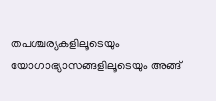തപശ്ചര്യകളിലൂടെയും യോഗാഭ്യാസങ്ങളിലൂടെയും അങ്ങ്‌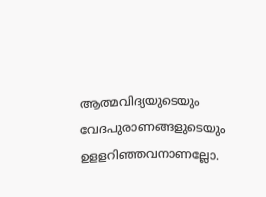ആത്മവിദ്യയുടെയും വേദപുരാണങ്ങളുടെയും ഉളളറിഞ്ഞവനാണല്ലോ.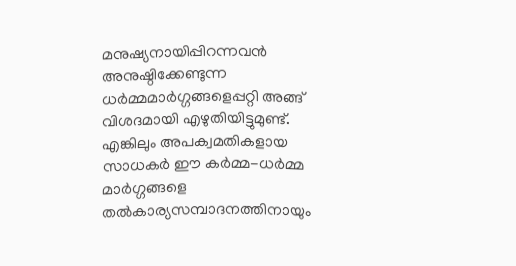മനുഷ്യനായിപ്പിറന്നവന്‍ അനുഷ്ഠിക്കേണ്ടുന്ന ധര്‍മ്മമാര്‍ഗ്ഗങ്ങളെപ്പറ്റി അങ്ങ്‌ വിശദമായി എഴുതിയിട്ടുമുണ്ട്‌. എങ്കിലും അപക്വമതികളായ സാധകര്‍ ഈ കര്‍മ്മ-ധര്‍മ്മ മാര്‍ഗ്ഗങ്ങളെ തല്‍കാര്യസമ്പാദനത്തിനായും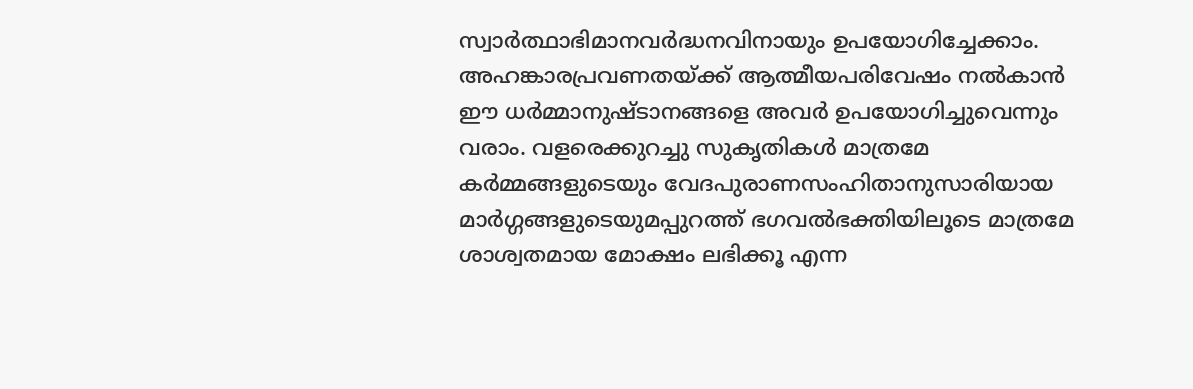സ്വാര്‍ത്ഥാഭിമാനവര്‍ദ്ധനവിനായും ഉപയോഗിച്ചേക്കാം. അഹങ്കാരപ്രവണതയ്ക്ക്‌ ആത്മീയപരിവേഷം നല്‍കാന്‍ ഈ ധര്‍മ്മാനുഷ്ടാനങ്ങളെ അവര്‍ ഉപയോഗിച്ചുവെന്നും വരാം. വളരെക്കുറച്ചു സുകൃതികള്‍ മാത്രമേ കര്‍മ്മങ്ങളുടെയും വേദപുരാണസംഹിതാനുസാരിയായ മാര്‍ഗ്ഗങ്ങളുടെയുമപ്പുറത്ത്‌ ഭഗവല്‍ഭക്തിയിലൂടെ മാത്രമേ ശാശ്വതമായ മോക്ഷം ലഭിക്കൂ എന്ന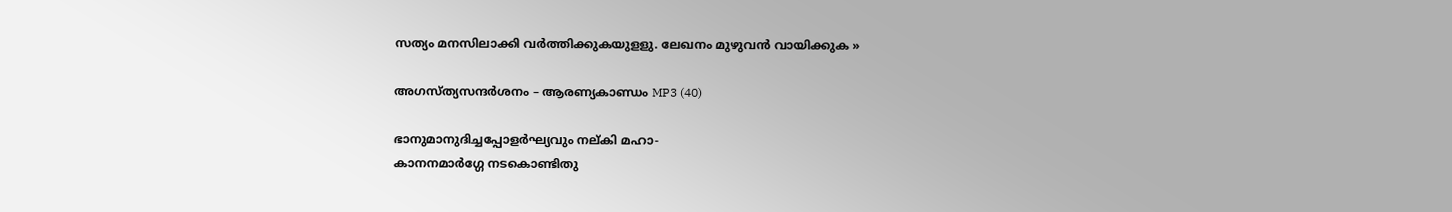സത്യം മനസിലാക്കി വര്‍ത്തിക്കുകയുളളു. ലേഖനം മുഴുവന്‍ വായിക്കുക »

അഗസ്ത്യസന്ദര്‍ശനം – ആരണ്യകാണ്ഡം MP3 (40)

ഭാനുമാനുദിച്ചപ്പോളര്‍ഘ്യവും നല്‌കി മഹാ-
കാനനമാര്‍ഗ്ഗേ നടകൊണ്ടിതു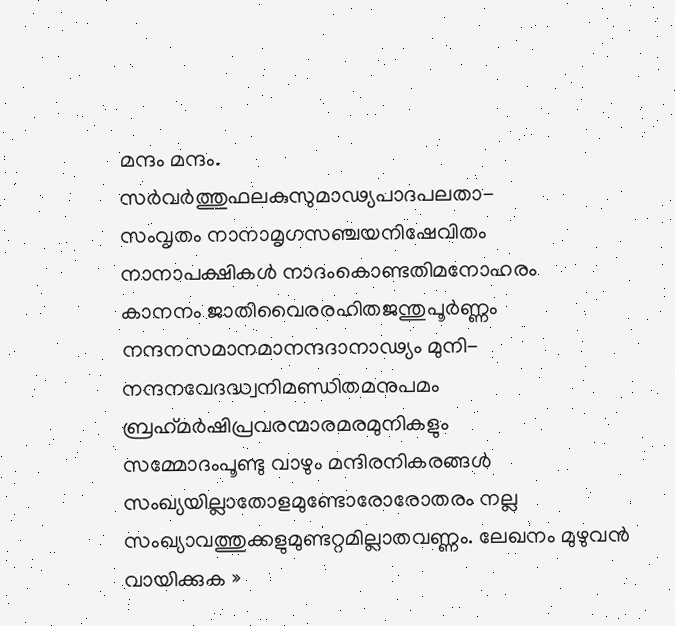മന്ദം മന്ദം.
സര്‍വര്‍ത്തുഫലകുസുമാഢ്യപാദപലതാ-
സംവൃതം നാനാമൃഗസഞ്ചയനിഷേവിതം
നാനാപക്ഷികള്‍ നാദംകൊണ്ടതിമനോഹരം
കാനനം ജാതിവൈരരഹിതജന്തുപൂര്‍ണ്ണം
നന്ദനസമാനമാനന്ദദാനാഢ്യം മുനി-
നന്ദനവേദദ്ധ്വനിമണ്ഡിതമനുപമം
ബ്രഹ്‌മര്‍ഷിപ്രവരന്മാരമരമുനികളും
സമ്മോദംപൂണ്ടു വാഴും മന്ദിരനികരങ്ങള്‍
സംഖ്യയില്ലാതോളമുണ്ടോരോരോതരം നല്ല
സംഖ്യാവത്തുക്കളുമുണ്ടറ്റമില്ലാതവണ്ണം. ലേഖനം മുഴുവന്‍ വായിക്കുക »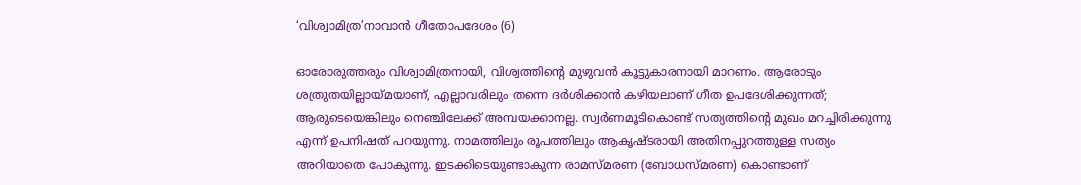‘വിശ്വാമിത്ര’നാവാന്‍ ഗീതോപദേശം (6)

ഓരോരുത്തരും വിശ്വാമിത്രനായി, വിശ്വത്തിന്റെ മുഴുവന്‍ കൂട്ടുകാരനായി മാറണം. ആരോടും ശത്രുതയില്ലായ്മയാണ്, എല്ലാവരിലും തന്നെ ദര്‍ശിക്കാന്‍ കഴിയലാണ് ഗീത ഉപദേശിക്കുന്നത്; ആരുടെയെങ്കിലും നെഞ്ചിലേക്ക് അമ്പയക്കാനല്ല. സ്വര്‍ണമൂടികൊണ്ട് സത്യത്തിന്റെ മുഖം മറച്ചിരിക്കുന്നു എന്ന് ഉപനിഷത് പറയുന്നു. നാമത്തിലും രൂപത്തിലും ആകൃഷ്ടരായി അതിനപ്പുറത്തുള്ള സത്യം അറിയാതെ പോകുന്നു. ഇടക്കിടെയുണ്ടാകുന്ന രാമസ്മരണ (ബോധസ്മരണ) കൊണ്ടാണ്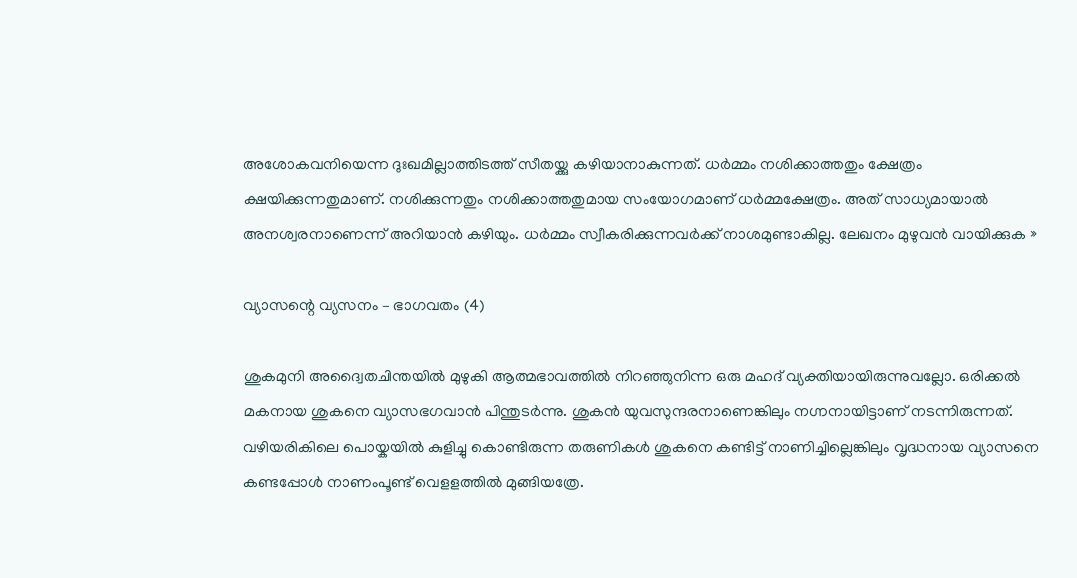അശോകവനിയെന്ന ദുഃഖമില്ലാത്തിടത്ത് സീതയ്ക്കു കഴിയാനാകുന്നത്. ധര്‍മ്മം നശിക്കാത്തതും ക്ഷേത്രം ക്ഷയിക്കുന്നതുമാണ്. നശിക്കുന്നതും നശിക്കാത്തതുമായ സംയോഗമാണ് ധര്‍മ്മക്ഷേത്രം. അത് സാധ്യമായാല്‍ അനശ്വരനാണെന്ന് അറിയാന്‍ കഴിയും. ധര്‍മ്മം സ്വീകരിക്കുന്നവര്‍ക്ക് നാശമുണ്ടാകില്ല. ലേഖനം മുഴുവന്‍ വായിക്കുക »

വ്യാസന്റെ വ്യസനം – ഭാഗവതം (4)

ശുകമുനി അദ്വൈതചിന്തയില്‍ മുഴുകി ആത്മഭാവത്തില്‍ നിറഞ്ഞുനിന്ന ഒരു മഹദ് വ്യക്തിയായിരുന്നുവല്ലോ. ഒരിക്കല്‍ മകനായ ശുകനെ വ്യാസഭഗവാന്‍ പിന്തുടര്‍ന്നു. ശുകന്‍ യുവസുന്ദരനാണെങ്കിലും നഗ്നനായിട്ടാണ് നടന്നിരുന്നത്‌. വഴിയരികിലെ പൊയ്കയില്‍ കുളിച്ചു കൊണ്ടിരുന്ന തരുണികള്‍ ശുകനെ കണ്ടിട്ട് നാണിച്ചില്ലെങ്കിലും വൃദ്ധനായ വ്യാസനെ കണ്ടപ്പോള്‍ നാണംപൂണ്ട്‌ വെളളത്തില്‍ മുങ്ങിയത്രേ.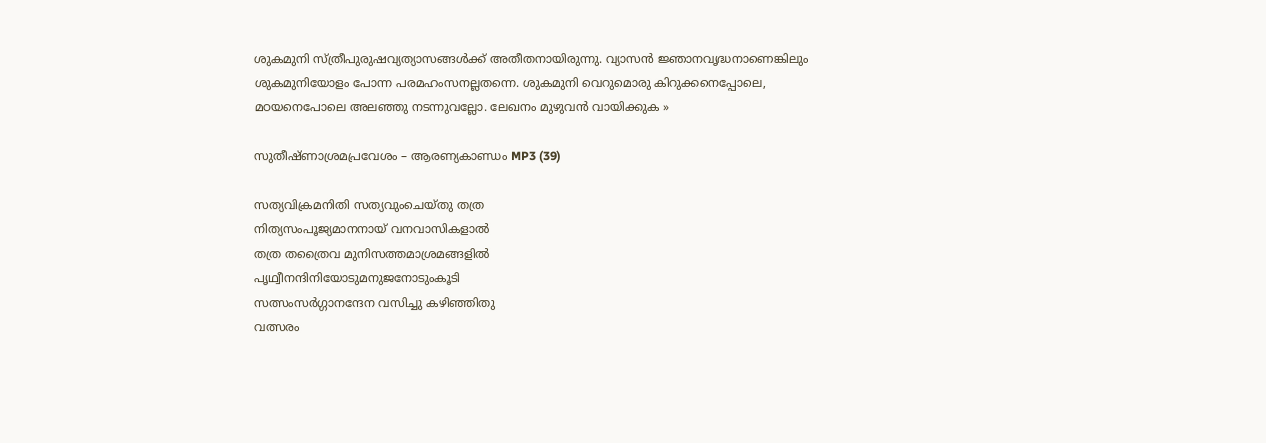ശുകമുനി സ്ത്രീപുരുഷവ്യത്യാസങ്ങള്‍ക്ക് അതീതനായിരുന്നു. വ്യാസന്‍ ജ്ഞാനവൃദ്ധനാണെങ്കിലും ശുകമുനിയോളം പോന്ന പരമഹംസനല്ലതന്നെ. ശുകമുനി വെറുമൊരു കിറുക്കനെപ്പോലെ, മഠയനെപോലെ അലഞ്ഞു നടന്നുവല്ലോ. ലേഖനം മുഴുവന്‍ വായിക്കുക »

സുതീഷ്ണാശ്രമപ്രവേശം – ആരണ്യകാണ്ഡം MP3 (39)

സത്യവിക്രമനിതി സത്യവുംചെയ്‌തു തത്ര
നിത്യസംപൂജ്യമാനനായ്‌ വനവാസികളാല്‍
തത്ര തത്രൈവ മുനിസത്തമാശ്രമങ്ങളില്‍
പൃഥ്വീനന്ദിനിയോടുമനുജനോടുംകൂടി
സത്സംസര്‍ഗ്ഗാനന്ദേന വസിച്ചു കഴിഞ്ഞിതു
വത്സരം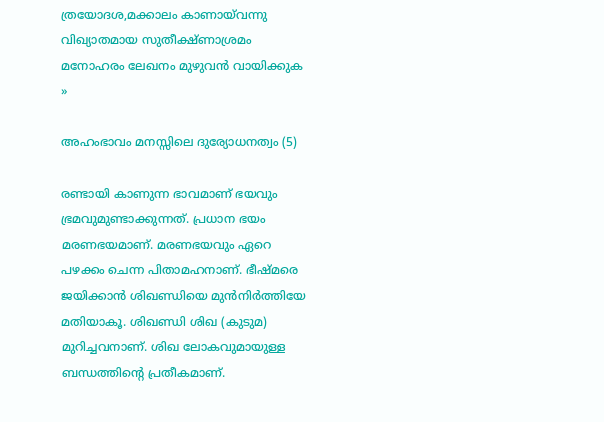ത്രയോദശ,മക്കാലം കാണായ്‌വന്നു
വിഖ്യാതമായ സുതീക്ഷ്‌ണാശ്രമം മനോഹരം ലേഖനം മുഴുവന്‍ വായിക്കുക »

അഹംഭാവം മനസ്സിലെ ദുര്യോധനത്വം (5)

രണ്ടായി കാണുന്ന ഭാവമാണ് ഭയവും ഭ്രമവുമുണ്ടാക്കുന്നത്. പ്രധാന ഭയം മരണഭയമാണ്. മരണഭയവും ഏറെ പഴക്കം ചെന്ന പിതാമഹനാണ്. ഭീഷ്മരെ ജയിക്കാന്‍ ശിഖണ്ഡിയെ മുന്‍നിര്‍ത്തിയേ മതിയാകൂ. ശിഖണ്ഡി ശിഖ (കുടുമ) മുറിച്ചവനാണ്. ശിഖ ലോകവുമായുള്ള ബന്ധത്തിന്റെ പ്രതീകമാണ്.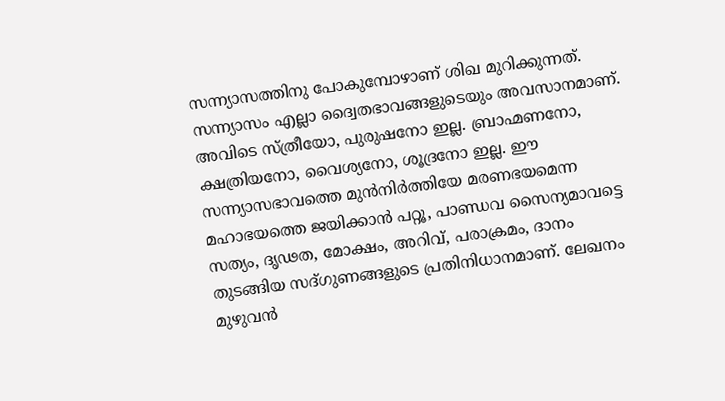സന്ന്യാസത്തിനു പോകുമ്പോഴാണ് ശിഖ മുറിക്കുന്നത്. സന്ന്യാസം എല്ലാ ദ്വൈതഭാവങ്ങളുടെയും അവസാനമാണ്. അവിടെ സ്ത്രീയോ, പുരുഷനോ ഇല്ല. ബ്രാഹ്മണനോ, ക്ഷത്രിയനോ, വൈശ്യനോ, ശൂദ്രനോ ഇല്ല. ഈ സന്ന്യാസഭാവത്തെ മുന്‍നിര്‍ത്തിയേ മരണഭയമെന്ന മഹാഭയത്തെ ജയിക്കാന്‍ പറ്റൂ, പാണ്ഡവ സൈന്യമാവട്ടെ സത്യം, ദൃഢത, മോക്ഷം, അറിവ്, പരാക്രമം, ദാനം തുടങ്ങിയ സദ്ഗുണങ്ങളുടെ പ്രതിനിധാനമാണ്. ലേഖനം മുഴുവന്‍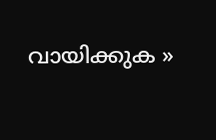വായിക്കുക »